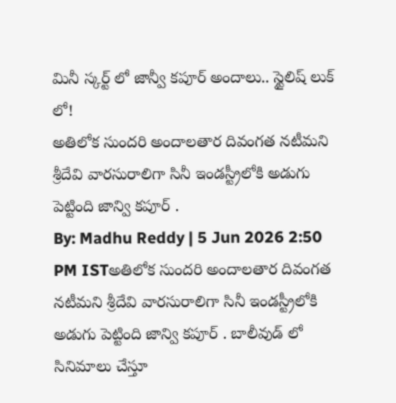మినీ స్కర్ట్ లో జాన్వీ కపూర్ అందాలు.. స్టైలిష్ లుక్ లో!
అతిలోక సుందరి అందాలతార దివంగత నటీమని శ్రీదేవి వారసురాలిగా సినీ ఇండస్ట్రీలోకి అడుగు పెట్టింది జాన్వి కపూర్ .
By: Madhu Reddy | 5 Jun 2026 2:50 PM ISTఅతిలోక సుందరి అందాలతార దివంగత నటీమని శ్రీదేవి వారసురాలిగా సినీ ఇండస్ట్రీలోకి అడుగు పెట్టింది జాన్వి కపూర్ . బాలీవుడ్ లో సినిమాలు చేస్తూ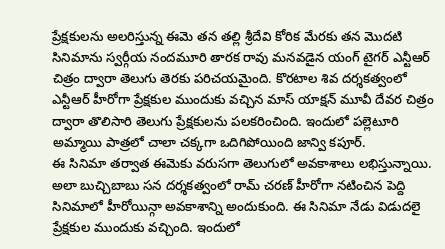ప్రేక్షకులను అలరిస్తున్న ఈమె తన తల్లి శ్రీదేవి కోరిక మేరకు తన మొదటి సినిమాను స్వర్గీయ నందమూరి తారక రావు మనవడైన యంగ్ టైగర్ ఎన్టీఆర్ చిత్రం ద్వారా తెలుగు తెరకు పరిచయమైంది. కొరటాల శివ దర్శకత్వంలో ఎన్టీఆర్ హీరోగా ప్రేక్షకుల ముందుకు వచ్చిన మాస్ యాక్షన్ మూవీ దేవర చిత్రం ద్వారా తొలిసారి తెలుగు ప్రేక్షకులను పలకరించింది. ఇందులో పల్లెటూరి అమ్మాయి పాత్రలో చాలా చక్కగా ఒదిగిపోయింది జాన్వి కపూర్.
ఈ సినిమా తర్వాత ఈమెకు వరుసగా తెలుగులో అవకాశాలు లభిస్తున్నాయి. అలా బుచ్చిబాబు సన దర్శకత్వంలో రామ్ చరణ్ హీరోగా నటించిన పెద్ది సినిమాలో హీరోయిన్గా అవకాశాన్ని అందుకుంది. ఈ సినిమా నేడు విడుదలై ప్రేక్షకుల ముందుకు వచ్చింది. ఇందులో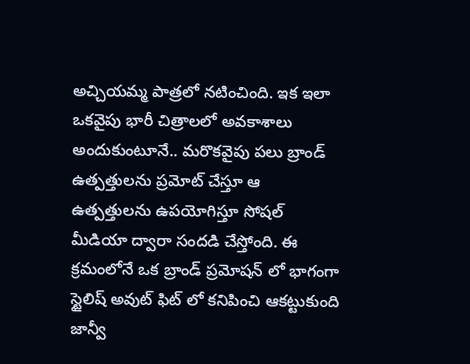అచ్చియమ్మ పాత్రలో నటించింది. ఇక ఇలా ఒకవైపు భారీ చిత్రాలలో అవకాశాలు అందుకుంటూనే.. మరొకవైపు పలు బ్రాండ్ ఉత్పత్తులను ప్రమోట్ చేస్తూ ఆ ఉత్పత్తులను ఉపయోగిస్తూ సోషల్ మీడియా ద్వారా సందడి చేస్తోంది. ఈ క్రమంలోనే ఒక బ్రాండ్ ప్రమోషన్ లో భాగంగా స్టైలిష్ అవుట్ ఫిట్ లో కనిపించి ఆకట్టుకుంది జాన్వీ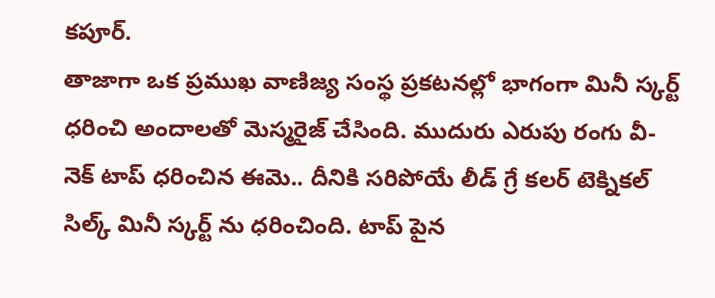కపూర్.
తాజాగా ఒక ప్రముఖ వాణిజ్య సంస్థ ప్రకటనల్లో భాగంగా మినీ స్కర్ట్ ధరించి అందాలతో మెస్మరైజ్ చేసింది. ముదురు ఎరుపు రంగు వీ- నెక్ టాప్ ధరించిన ఈమె.. దీనికి సరిపోయే లీడ్ గ్రే కలర్ టెక్నికల్ సిల్క్ మినీ స్కర్ట్ ను ధరించింది. టాప్ పైన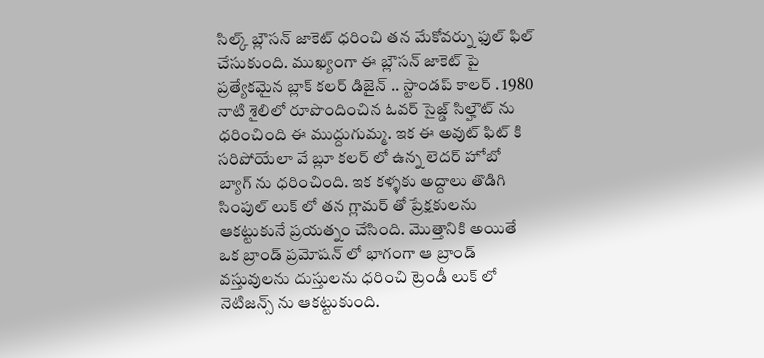సిల్క్ బ్లౌసన్ జాకెట్ ధరించి తన మేకోవర్ను ఫుల్ ఫిల్ చేసుకుంది. ముఖ్యంగా ఈ బ్లౌసన్ జాకెట్ పై ప్రత్యేకమైన బ్లాక్ కలర్ డిజైన్ .. స్టాండప్ కాలర్ . 1980 నాటి శైలిలో రూపొందించిన ఓవర్ సైజ్డ్ సిల్హౌట్ ను ధరించింది ఈ ముద్దుగుమ్మ. ఇక ఈ అవుట్ ఫిట్ కి సరిపోయేలా వే బ్లూ కలర్ లో ఉన్న లెదర్ హోబో బ్యాగ్ ను ధరించింది. ఇక కళ్ళకు అద్దాలు తొడిగి సింపుల్ లుక్ లో తన గ్లామర్ తో ప్రేక్షకులను ఆకట్టుకునే ప్రయత్నం చేసింది. మొత్తానికి అయితే ఒక బ్రాండ్ ప్రమోషన్ లో భాగంగా ఆ బ్రాండ్ వస్తువులను దుస్తులను ధరించి ట్రెండీ లుక్ లో నెటిజన్స్ ను ఆకట్టుకుంది.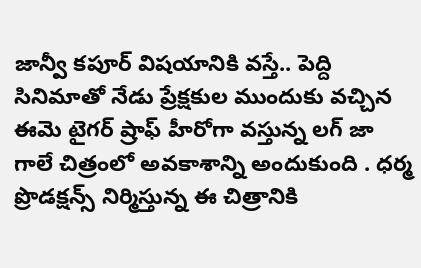జాన్వీ కపూర్ విషయానికి వస్తే.. పెద్ది సినిమాతో నేడు ప్రేక్షకుల ముందుకు వచ్చిన ఈమె టైగర్ ష్రాఫ్ హీరోగా వస్తున్న లగ్ జా గాలే చిత్రంలో అవకాశాన్ని అందుకుంది . ధర్మ ప్రొడక్షన్స్ నిర్మిస్తున్న ఈ చిత్రానికి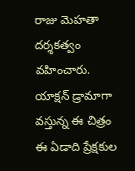రాజు మెహతా దర్శకత్వం వహించారు. యాక్షన్ డ్రామాగా వస్తున్న ఈ చిత్రం ఈ ఏడాది ప్రేక్షకుల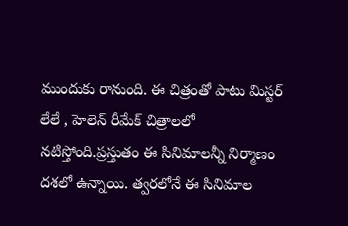ముందుకు రానుంది. ఈ చిత్రంతో పాటు మిస్టర్ లేలే , హెలెన్ రీమేక్ చిత్రాలలో నటిస్తోంది.ప్రస్తుతం ఈ సినిమాలన్నీ నిర్మాణం దశలో ఉన్నాయి. త్వరలోనే ఈ సినిమాల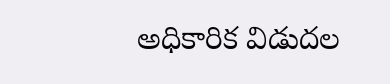అధికారిక విడుదల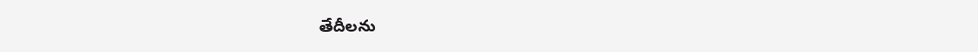తేదీలను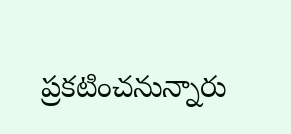ప్రకటించనున్నారు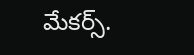మేకర్స్.